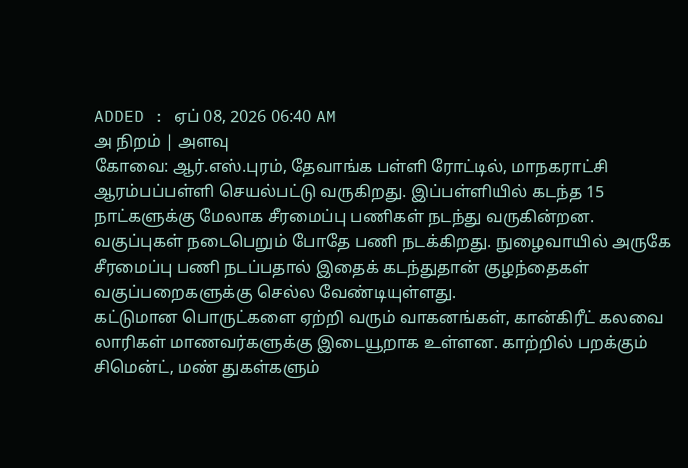ADDED : ஏப் 08, 2026 06:40 AM
அ நிறம் | அளவு
கோவை: ஆர்.எஸ்.புரம், தேவாங்க பள்ளி ரோட்டில், மாநகராட்சி ஆரம்பப்பள்ளி செயல்பட்டு வருகிறது. இப்பள்ளியில் கடந்த 15 நாட்களுக்கு மேலாக சீரமைப்பு பணிகள் நடந்து வருகின்றன.
வகுப்புகள் நடைபெறும் போதே பணி நடக்கிறது. நுழைவாயில் அருகே சீரமைப்பு பணி நடப்பதால் இதைக் கடந்துதான் குழந்தைகள் வகுப்பறைகளுக்கு செல்ல வேண்டியுள்ளது.
கட்டுமான பொருட்களை ஏற்றி வரும் வாகனங்கள், கான்கிரீட் கலவை லாரிகள் மாணவர்களுக்கு இடையூறாக உள்ளன. காற்றில் பறக்கும் சிமென்ட், மண் துகள்களும்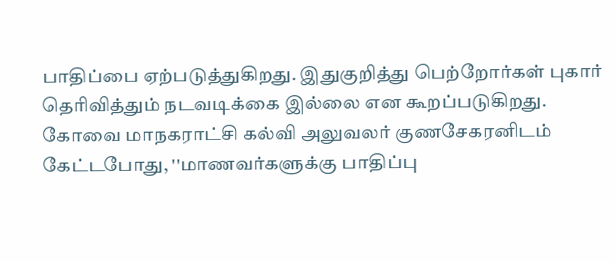பாதிப்பை ஏற்படுத்துகிறது. இதுகுறித்து பெற்றோர்கள் புகார் தெரிவித்தும் நடவடிக்கை இல்லை என கூறப்படுகிறது.
கோவை மாநகராட்சி கல்வி அலுவலர் குணசேகரனிடம் கேட்டபோது, ''மாணவர்களுக்கு பாதிப்பு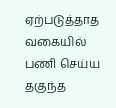ஏற்படுத்தாத வகையில் பணி செய்ய தகுந்த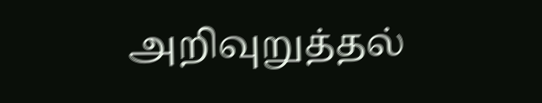அறிவுறுத்தல்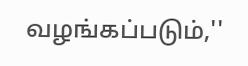வழங்கப்படும்,''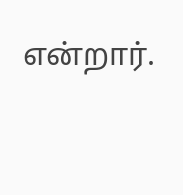என்றார்.